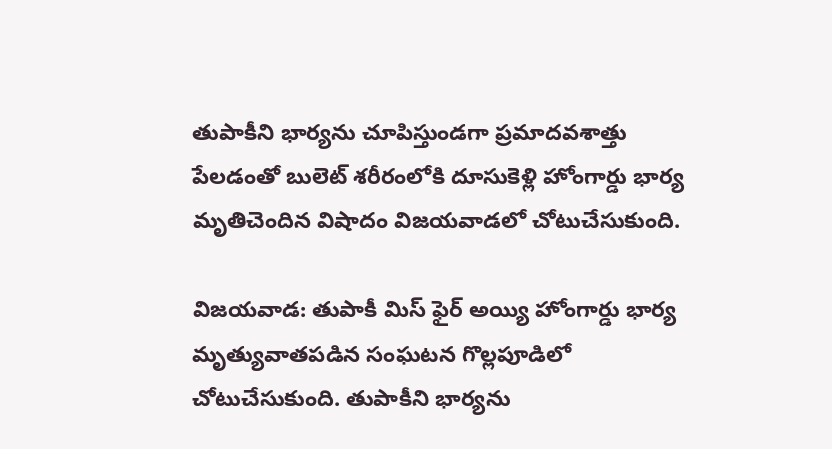తుపాకీని భార్యను చూపిస్తుండగా ప్రమాదవశాత్తు పేలడంతో బులెట్ శరీరంలోకి దూసుకెళ్లి హోంగార్డు భార్య మృతిచెందిన విషాదం విజయవాడలో చోటుచేసుకుంది.

విజయవాడ: తుపాకీ మిస్ ఫైర్ అయ్యి హోంగార్డు భార్య మృత్యువాతపడిన సంఘటన గొల్లపూడిలో చోటుచేసుకుంది. తుపాకీని భార్యను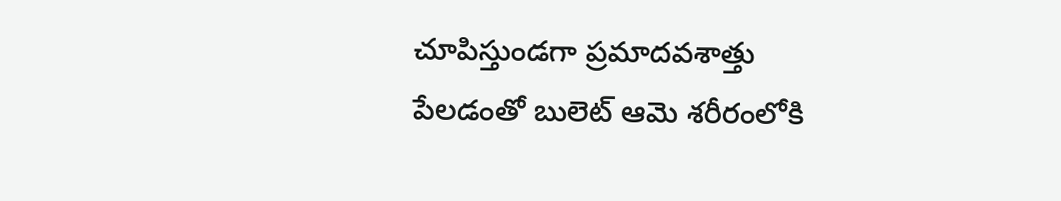చూపిస్తుండగా ప్రమాదవశాత్తు పేలడంతో బులెట్ ఆమె శరీరంలోకి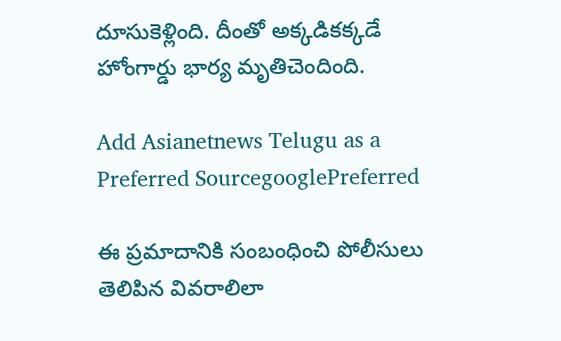దూసుకెళ్లింది. దీంతో అక్కడికక్కడే హోంగార్డు భార్య మృతిచెందింది.

Add Asianetnews Telugu as a Preferred SourcegooglePreferred

ఈ ప్రమాదానికి సంబంధించి పోలీసులు తెలిపిన వివరాలిలా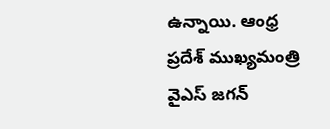ఉన్నాయి. ఆంధ్ర ప్రదేశ్ ముఖ్యమంత్రి వైఎస్ జగన్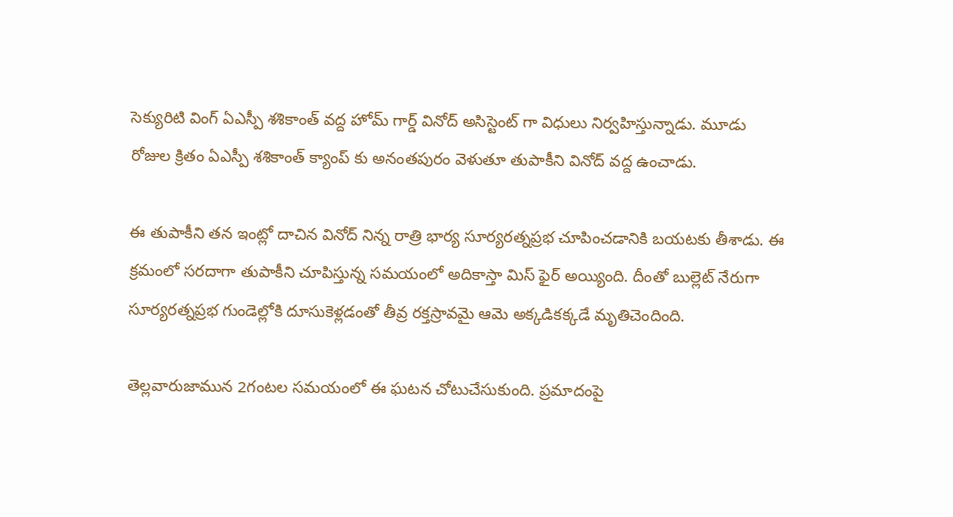సెక్యురిటి వింగ్ ఏఎస్పీ శశికాంత్ వద్ద హోమ్ గార్డ్ వినోద్ అసిస్టెంట్ గా విధులు నిర్వహిస్తున్నాడు. మూడు రోజుల క్రితం ఏఎస్పీ శశికాంత్ క్యాంప్ కు అనంతపురం వెళుతూ తుపాకీని వినోద్ వద్ద ఉంచాడు.

ఈ తుపాకీని తన ఇంట్లో దాచిన వినోద్ నిన్న రాత్రి భార్య సూర్యరత్నప్రభ చూపించడానికి బయటకు తీశాడు. ఈ క్రమంలో సరదాగా తుపాకీని చూపిస్తున్న సమయంలో అదికాస్తా మిస్ ఫైర్ అయ్యింది. దీంతో బుల్లెట్ నేరుగా సూర్యరత్నప్రభ గుండెల్లోకి దూసుకెళ్లడంతో తీవ్ర రక్తస్రావమై ఆమె అక్కడికక్కడే మృతిచెందింది.

తెల్లవారుజామున 2గంటల సమయంలో ఈ ఘటన చోటుచేసుకుంది. ప్రమాదంపై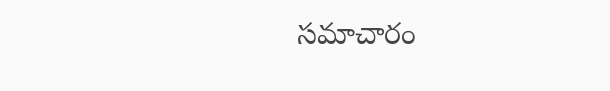సమాచారం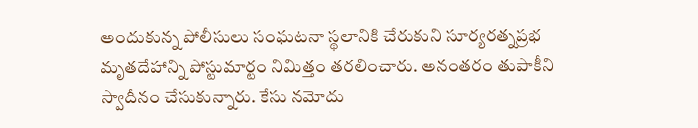అందుకున్న పోలీసులు సంఘటనా స్థలానికి చేరుకుని సూర్యరత్నప్రభ మృతదేహాన్ని పోస్టుమార్టం నిమిత్తం తరలించారు. అనంతరం తుపాకీని స్వాదీనం చేసుకున్నారు. కేసు నమోదు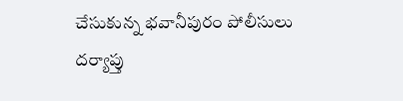చేసుకున్న భవానీపురం పోలీసులు దర్యాప్తు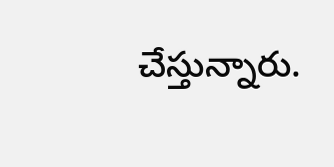చేస్తున్నారు.